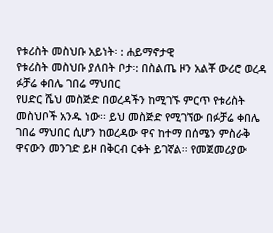የቱሪስት መስህቡ አይነት፡ : ሐይማኖታዊ
የቱሪስት መስህቡ ያለበት ቦታ፡: በስልጤ ዞን አልቾ ውሪሮ ወረዳ ፉቻሬ ቀበሌ ገበሬ ማህበር
የሀድር ሼህ መስጅድ በወረዳችን ከሚገኙ ምርጥ የቱሪስት መስህቦች አንዱ ነው፡፡ ይህ መስጅድ የሚገኘው በፉቻሬ ቀበሌ ገበሬ ማህበር ሲሆን ከወረዳው ዋና ከተማ በሰሜን ምስራቅ ዋናውን መንገድ ይዞ በቅርብ ርቀት ይገኛል፡፡ የመጀመሪያው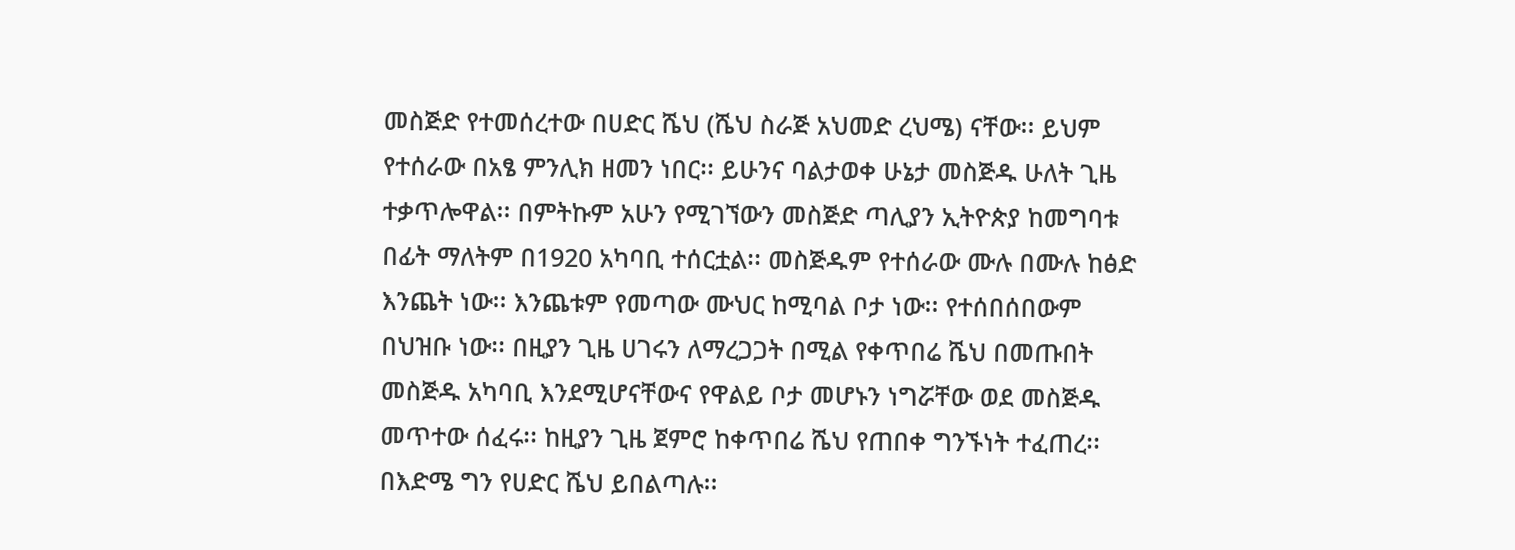መስጅድ የተመሰረተው በሀድር ሼህ (ሼህ ስራጅ አህመድ ረህሜ) ናቸው፡፡ ይህም የተሰራው በአፄ ምንሊክ ዘመን ነበር፡፡ ይሁንና ባልታወቀ ሁኔታ መስጅዱ ሁለት ጊዜ ተቃጥሎዋል፡፡ በምትኩም አሁን የሚገኘውን መስጅድ ጣሊያን ኢትዮጵያ ከመግባቱ በፊት ማለትም በ1920 አካባቢ ተሰርቷል፡፡ መስጅዱም የተሰራው ሙሉ በሙሉ ከፅድ እንጨት ነው፡፡ እንጨቱም የመጣው ሙህር ከሚባል ቦታ ነው፡፡ የተሰበሰበውም በህዝቡ ነው፡፡ በዚያን ጊዜ ሀገሩን ለማረጋጋት በሚል የቀጥበሬ ሼህ በመጡበት መስጅዱ አካባቢ እንደሚሆናቸውና የዋልይ ቦታ መሆኑን ነግሯቸው ወደ መስጅዱ መጥተው ሰፈሩ፡፡ ከዚያን ጊዜ ጀምሮ ከቀጥበሬ ሼህ የጠበቀ ግንኙነት ተፈጠረ፡፡ በእድሜ ግን የሀድር ሼህ ይበልጣሉ፡፡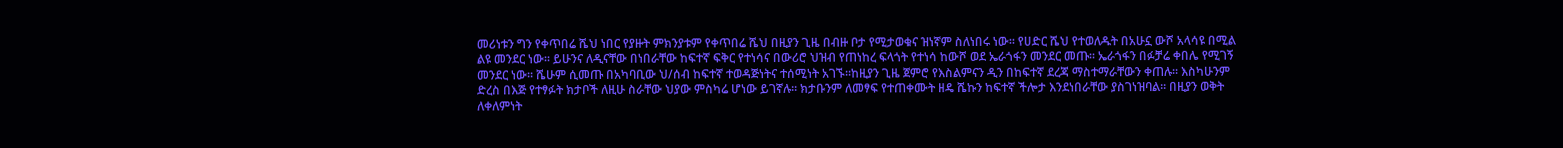መሪነቱን ግን የቀጥበሬ ሼህ ነበር የያዙት ምክንያቱም የቀጥበሬ ሼህ በዚያን ጊዜ በብዙ ቦታ የሚታወቁና ዝነኛም ስለነበሩ ነው፡፡ የሀድር ሼህ የተወለዱት በአሁኗ ውሾ አላሳዩ በሚል ልዩ መንደር ነው፡፡ ይሁንና ለዲናቸው በነበራቸው ከፍተኛ ፍቅር የተነሳና በውሪሮ ህዝብ የጠነከረ ፍላጎት የተነሳ ከውሾ ወደ ኤራጎፋን መንደር መጡ፡፡ ኤራጎፋን በፉቻሬ ቀበሌ የሚገኝ መንደር ነው፡፡ ሼሁም ሲመጡ በአካባቢው ህ/ሰብ ከፍተኛ ተወዳጅነትና ተሰሚነት አገኙ፡፡ከዚያን ጊዜ ጀምሮ የእስልምናን ዲን በከፍተኛ ደረጃ ማስተማራቸውን ቀጠሉ፡፡ እስካሁንም ድረስ በእጅ የተፃፉት ክታቦች ለዚሁ ስራቸው ህያው ምስካሬ ሆነው ይገኛሉ፡፡ ክታቡንም ለመፃፍ የተጠቀሙት ዘዴ ሼኩን ከፍተኛ ችሎታ እንደነበራቸው ያስገነዝባል፡፡ በዚያን ወቅት ለቀለምነት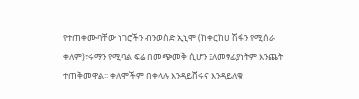የተጠቀሙባቸው ነገሮችን ብንወስድ ኢኒሞ (ከቀርከሀ ሽፋን የሚሰራ ቀለም)፣ሩማን የሚባል ፍሬ በመጭመቅ ሲሆን ፤ለመፃፊያነትም እንጨት ተጠቅመዋል፡፡ ቀለሞችም በቀላሉ እንዳይሸሩና እንዳይለቁ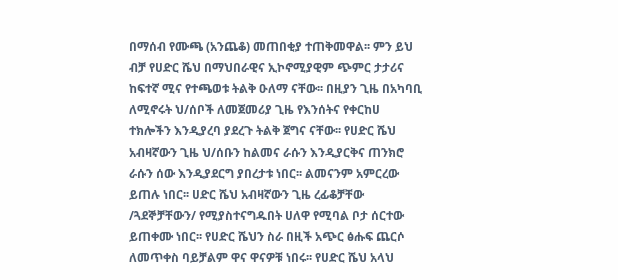በማሰብ የሙጫ (አንጨቆ) መጠበቂያ ተጠቅመዋል፡፡ ምን ይህ ብቻ የሀድር ሼህ በማህበራዊና ኢኮኖሚያዊም ጭምር ታታሪና ከፍተኛ ሚና የተጫወቱ ትልቅ ዑለማ ናቸው፡፡ በዚያን ጊዜ በአካባቢ ለሚኖሩት ህ/ሰቦች ለመጀመሪያ ጊዜ የእንሰትና የቀርከሀ ተክሎችን እንዲያረባ ያደረጉ ትልቅ ጀግና ናቸው፡፡ የሀድር ሼህ አብዛኛውን ጊዜ ህ/ሰቡን ከልመና ራሱን እንዲያርቅና ጠንክሮ ራሱን ሰው እንዲያደርግ ያበረታቱ ነበር፡፡ ልመናንም አምርረው ይጠሉ ነበር፡፡ ሀድር ሼህ አብዛኛውን ጊዜ ረፊቆቻቸው /ጓደኞቻቸውን/ የሚያስተናግዱበት ሀለዋ የሚባል ቦታ ሰርተው ይጠቀሙ ነበር፡፡ የሀድር ሼህን ስራ በዚች አጭር ፅሑፍ ጨርሶ ለመጥቀስ ባይቻልም ዋና ዋናዎቹ ነበሩ፡፡ የሀድር ሼህ አላህ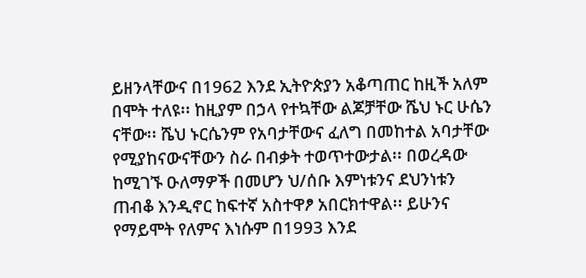ይዘንላቸውና በ1962 እንደ ኢትዮጵያን አቆጣጠር ከዚች አለም በሞት ተለዩ፡፡ ከዚያም በኃላ የተኳቸው ልጆቻቸው ሼህ ኑር ሁሴን ናቸው፡፡ ሼህ ኑርሴንም የአባታቸውና ፈለግ በመከተል አባታቸው የሚያከናውናቸውን ስራ በብቃት ተወጥተውታል፡፡ በወረዳው ከሚገኙ ዑለማዎች በመሆን ህ/ሰቡ እምነቱንና ደህንነቱን ጠብቆ እንዲኖር ከፍተኛ አስተዋፆ አበርክተዋል፡፡ ይሁንና የማይሞት የለምና እነሱም በ1993 እንደ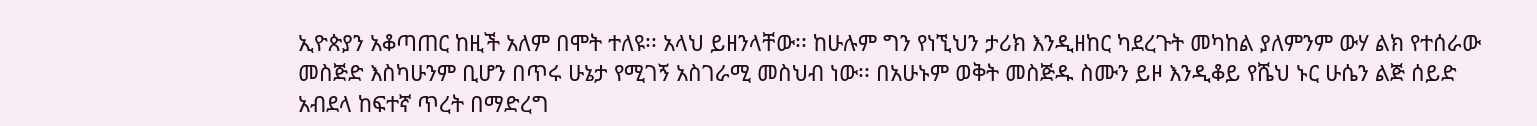ኢዮጵያን አቆጣጠር ከዚች አለም በሞት ተለዩ፡፡ አላህ ይዘንላቸው፡፡ ከሁሉም ግን የነኚህን ታሪክ እንዲዘከር ካደረጉት መካከል ያለምንም ውሃ ልክ የተሰራው መስጅድ እስካሁንም ቢሆን በጥሩ ሁኔታ የሚገኝ አስገራሚ መስህብ ነው፡፡ በአሁኑም ወቅት መስጅዱ ስሙን ይዞ እንዲቆይ የሼህ ኑር ሁሴን ልጅ ሰይድ አብደላ ከፍተኛ ጥረት በማድረግ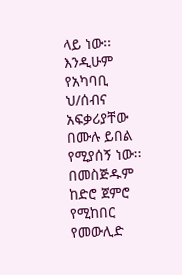ላይ ነው፡፡ እንዲሁም የአካባቢ ህ/ሰብና አፍቃሪያቸው በሙሉ ይበል የሚያሰኝ ነው፡፡ በመስጅዱም ከድሮ ጀምሮ የሚከበር የመውሊድ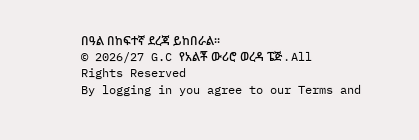በዓል በከፍተኛ ደረጃ ይከበራል፡፡
© 2026/27 G.C የአልቾ ውሪሮ ወረዳ ፔጅ . All Rights Reserved
By logging in you agree to our Terms and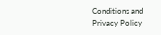Conditions and Privacy Policy